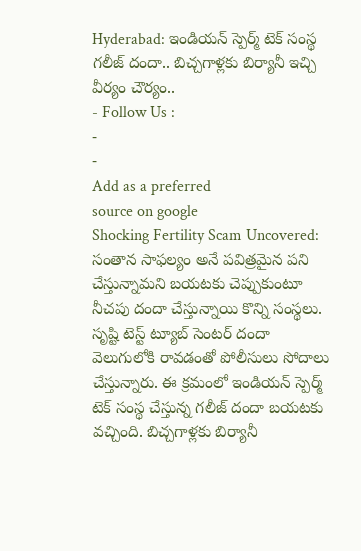Hyderabad: ఇండియన్ స్పెర్మ్ టెక్ సంస్థ గలీజ్ దందా.. బిచ్చగాళ్లకు బిర్యానీ ఇచ్చి వీర్యం చౌర్యం..
- Follow Us :
-
-
Add as a preferred
source on google
Shocking Fertility Scam Uncovered: సంతాన సాఫల్యం అనే పవిత్రమైన పని చేస్తున్నామని బయటకు చెప్పుకుంటూ నీచపు దందా చేస్తున్నాయి కొన్ని సంస్థలు. సృష్టి టెస్ట్ ట్యూబ్ సెంటర్ దందా వెలుగులోకి రావడంతో పోలీసులు సోదాలు చేస్తున్నారు. ఈ క్రమంలో ఇండియన్ స్పెర్మ్ టెక్ సంస్థ చేస్తున్న గలీజ్ దందా బయటకు వచ్చింది. బిచ్చగాళ్లకు బిర్యానీ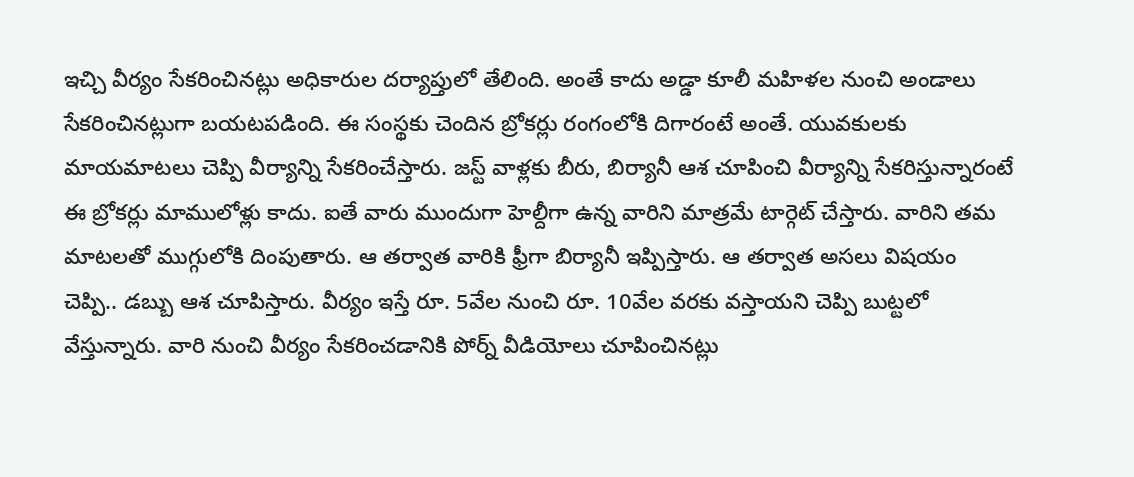ఇచ్చి వీర్యం సేకరించినట్లు అధికారుల దర్యాప్తులో తేలింది. అంతే కాదు అడ్డా కూలీ మహిళల నుంచి అండాలు సేకరించినట్లుగా బయటపడింది. ఈ సంస్థకు చెందిన బ్రోకర్లు రంగంలోకి దిగారంటే అంతే. యువకులకు మాయమాటలు చెప్పి వీర్యాన్ని సేకరించేస్తారు. జస్ట్ వాళ్లకు బీరు, బిర్యానీ ఆశ చూపించి వీర్యాన్ని సేకరిస్తున్నారంటే ఈ బ్రోకర్లు మాములోళ్లు కాదు. ఐతే వారు ముందుగా హెల్దీగా ఉన్న వారిని మాత్రమే టార్గెట్ చేస్తారు. వారిని తమ మాటలతో ముగ్గులోకి దింపుతారు. ఆ తర్వాత వారికి ఫ్రీగా బిర్యానీ ఇప్పిస్తారు. ఆ తర్వాత అసలు విషయం చెప్పి.. డబ్బు ఆశ చూపిస్తారు. వీర్యం ఇస్తే రూ. 5వేల నుంచి రూ. 10వేల వరకు వస్తాయని చెప్పి బుట్టలో వేస్తున్నారు. వారి నుంచి వీర్యం సేకరించడానికి పోర్న్ వీడియోలు చూపించినట్లు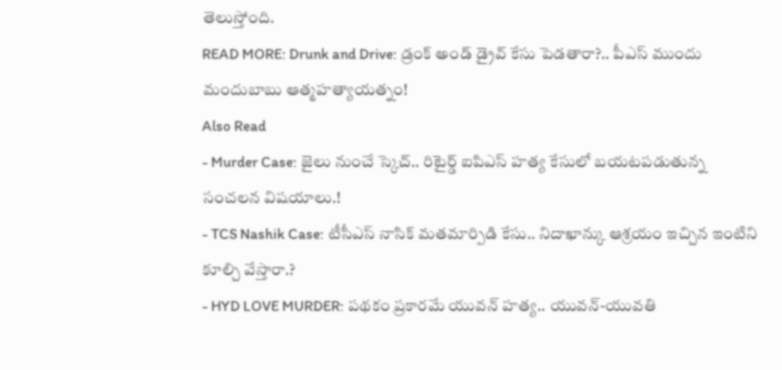తెలుస్తోంది.
READ MORE: Drunk and Drive: డ్రంక్ అండ్ డ్రైవ్ కేసు పెడతారా?.. పీఎస్ ముందు మందుబాబు ఆత్మహత్యాయత్నం!
Also Read
- Murder Case: జైలు నుంచే స్కెచ్.. రిటైర్డ్ ఐపిఎస్ హత్య కేసులో బయటపడుతున్న సంచలన విషయాలు.!
- TCS Nashik Case: టీసీఎస్ నాసిక్ మతమార్పిడి కేసు.. నిదాఖాన్కు ఆశ్రయం ఇచ్చిన ఇంటిని కూల్చి వేస్తారా.?
- HYD LOVE MURDER: పథకం ప్రకారమే యువన్ హత్య.. యువన్-యువతి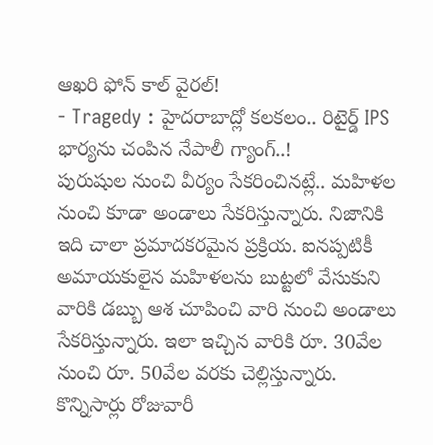ఆఖరి ఫోన్ కాల్ వైరల్!
- Tragedy : హైదరాబాద్లో కలకలం.. రిటైర్డ్ IPS భార్యను చంపిన నేపాలీ గ్యాంగ్..!
పురుషుల నుంచి వీర్యం సేకరించినట్లే.. మహిళల నుంచి కూడా అండాలు సేకరిస్తున్నారు. నిజానికి ఇది చాలా ప్రమాదకరమైన ప్రక్రియ. ఐనప్పటికీ అమాయకులైన మహిళలను బుట్టలో వేసుకుని వారికి డబ్బు ఆశ చూపించి వారి నుంచి అండాలు సేకరిస్తున్నారు. ఇలా ఇచ్చిన వారికి రూ. 30వేల నుంచి రూ. 50వేల వరకు చెల్లిస్తున్నారు. కొన్నిసార్లు రోజువారీ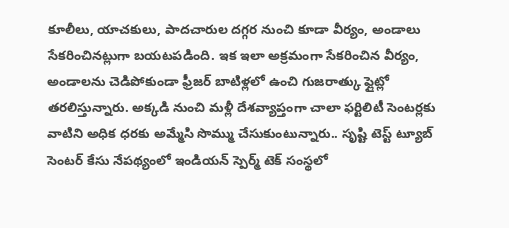కూలీలు, యాచకులు, పాదచారుల దగ్గర నుంచి కూడా వీర్యం, అండాలు సేకరించినట్లుగా బయటపడింది. ఇక ఇలా అక్రమంగా సేకరించిన వీర్యం, అండాలను చెడిపోకుండా ఫ్రీజర్ బాటిళ్లలో ఉంచి గుజరాత్కు ఫ్లైట్లో తరలిస్తున్నారు. అక్కడి నుంచి మళ్లీ దేశవ్యాప్తంగా చాలా ఫర్టిలిటీ సెంటర్లకు వాటిని అధిక ధరకు అమ్మేసి సొమ్ము చేసుకుంటున్నారు.. సృష్టి టెస్ట్ ట్యూబ్ సెంటర్ కేసు నేపథ్యంలో ఇండియన్ స్పెర్మ్ టెక్ సంస్థలో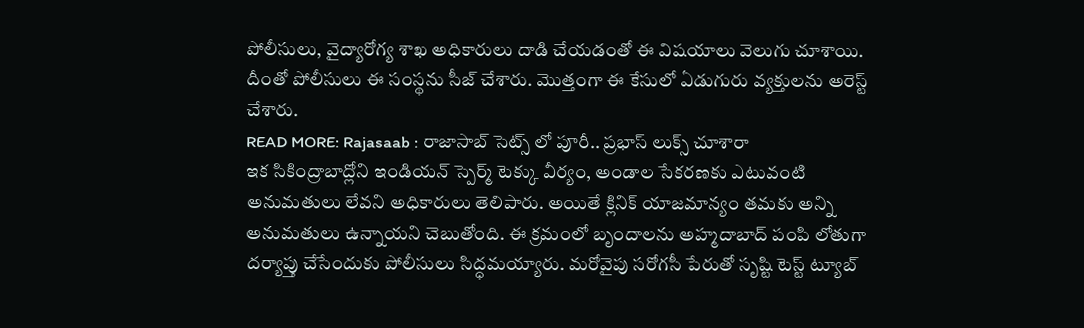పోలీసులు, వైద్యారోగ్య శాఖ అధికారులు దాడి చేయడంతో ఈ విషయాలు వెలుగు చూశాయి. దీంతో పోలీసులు ఈ సంస్థను సీజ్ చేశారు. మొత్తంగా ఈ కేసులో ఏడుగురు వ్యక్తులను అరెస్ట్ చేశారు.
READ MORE: Rajasaab : రాజాసాబ్ సెట్స్ లో పూరీ.. ప్రభాస్ లుక్స్ చూశారా
ఇక సికింద్రాబాద్లోని ఇండియన్ స్పెర్మ్ టెక్కు వీర్యం, అండాల సేకరణకు ఎటువంటి అనుమతులు లేవని అధికారులు తెలిపారు. అయితే క్లినిక్ యాజమాన్యం తమకు అన్ని అనుమతులు ఉన్నాయని చెబుతోంది. ఈ క్రమంలో బృందాలను అహ్మదాబాద్ పంపి లోతుగా దర్యాప్తు చేసేందుకు పోలీసులు సిద్ధమయ్యారు. మరోవైపు సరోగసీ పేరుతో సృష్టి టెస్ట్ ట్యూబ్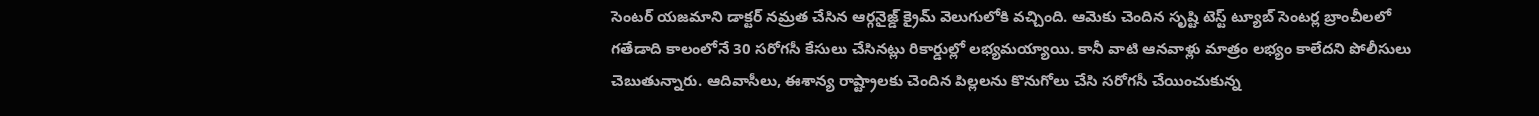సెంటర్ యజమాని డాక్టర్ నమ్రత చేసిన ఆర్గనైజ్డ్ క్రైమ్ వెలుగులోకి వచ్చింది. ఆమెకు చెందిన సృష్టి టెస్ట్ ట్యూబ్ సెంటర్ల బ్రాంచీలలో గతేడాది కాలంలోనే 30 సరోగసీ కేసులు చేసినట్లు రికార్డుల్లో లభ్యమయ్యాయి. కానీ వాటి ఆనవాళ్లు మాత్రం లభ్యం కాలేదని పోలీసులు చెబుతున్నారు. ఆదివాసీలు, ఈశాన్య రాష్ట్రాలకు చెందిన పిల్లలను కొనుగోలు చేసి సరోగసీ చేయించుకున్న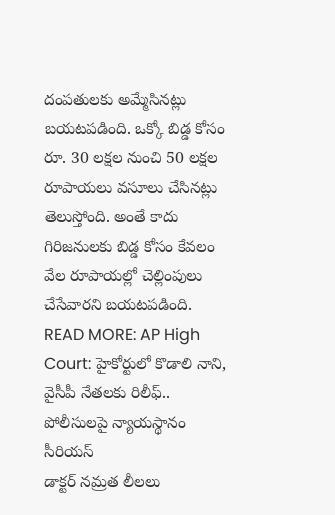దంపతులకు అమ్మేసినట్లు బయటపడింది. ఒక్కో బిడ్డ కోసం రూ. 30 లక్షల నుంచి 50 లక్షల రూపాయలు వసూలు చేసినట్లు తెలుస్తోంది. అంతే కాదు గిరిజనులకు బిడ్డ కోసం కేవలం వేల రూపాయల్లో చెల్లింపులు చేసేవారని బయటపడింది.
READ MORE: AP High Court: హైకోర్టులో కొడాలి నాని, వైసీపీ నేతలకు రిలీఫ్.. పోలీసులపై న్యాయస్థానం సీరియస్
డాక్టర్ నమ్రత లీలలు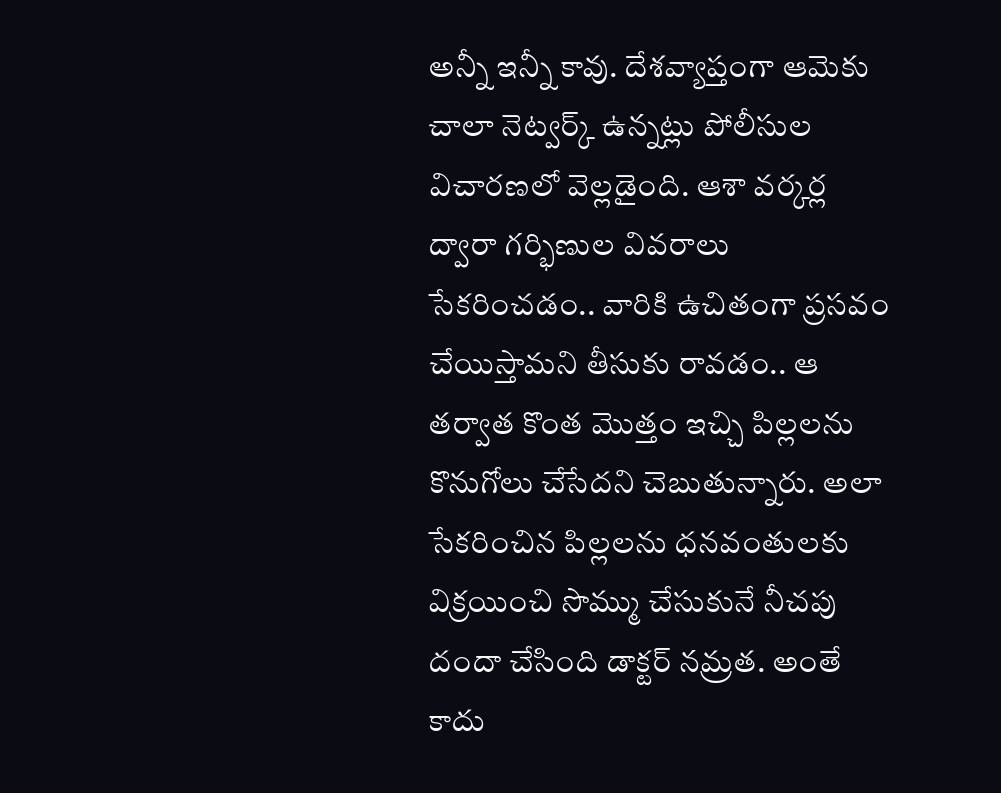అన్నీ ఇన్నీ కావు. దేశవ్యాప్తంగా ఆమెకు చాలా నెట్వర్క్ ఉన్నట్లు పోలీసుల విచారణలో వెల్లడైంది. ఆశా వర్కర్ల ద్వారా గర్భిణుల వివరాలు సేకరించడం.. వారికి ఉచితంగా ప్రసవం చేయిస్తామని తీసుకు రావడం.. ఆ తర్వాత కొంత మొత్తం ఇచ్చి పిల్లలను కొనుగోలు చేసేదని చెబుతున్నారు. అలా సేకరించిన పిల్లలను ధనవంతులకు విక్రయించి సొమ్ము చేసుకునే నీచపు దందా చేసింది డాక్టర్ నమ్రత. అంతే కాదు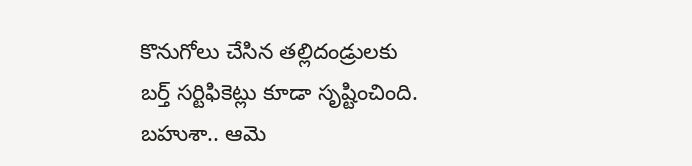కొనుగోలు చేసిన తల్లిదండ్రులకు బర్త్ సర్టిఫికెట్లు కూడా సృష్టించింది. బహుశా.. ఆమె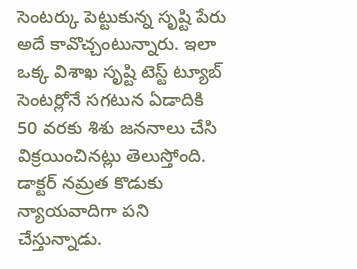సెంటర్కు పెట్టుకున్న సృష్టి పేరు అదే కావొచ్చంటున్నారు. ఇలా ఒక్క విశాఖ సృష్టి టెస్ట్ ట్యూబ్ సెంటర్లోనే సగటున ఏడాదికి 50 వరకు శిశు జననాలు చేసి విక్రయించినట్లు తెలుస్తోంది. డాక్టర్ నమ్రత కొడుకు న్యాయవాదిగా పని చేస్తున్నాడు.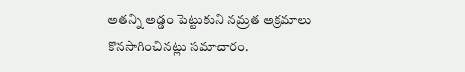అతన్ని అడ్డం పెట్టుకుని నమ్రత అక్రమాలు కొనసాగించినట్లు సమాచారం.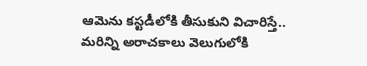ఆమెను కస్టడీలోకి తీసుకుని విచారిస్తే.. మరిన్ని అరాచకాలు వెలుగులోకి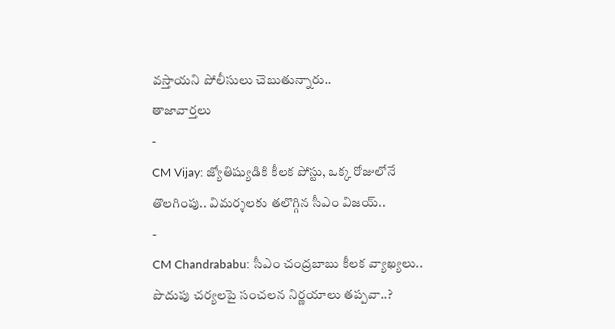వస్తాయని పోలీసులు చెబుతున్నారు..
తాజావార్తలు
-
CM Vijay: జ్యోతిష్యుడికి కీలక పోస్టు, ఒక్క రోజులోనే తొలగింపు.. విమర్శలకు తలొగ్గిన సీఎం విజయ్..
-
CM Chandrababu: సీఎం చంద్రబాబు కీలక వ్యాఖ్యలు.. పొదుపు చర్యలపై సంచలన నిర్ణయాలు తప్పవా..?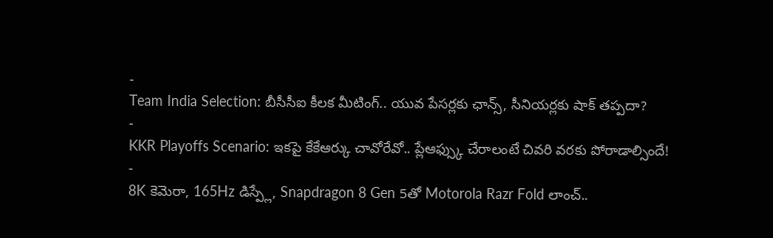-
Team India Selection: బీసీసీఐ కీలక మీటింగ్.. యువ పేసర్లకు ఛాన్స్, సీనియర్లకు షాక్ తప్పదా?
-
KKR Playoffs Scenario: ఇకపై కేకేఆర్కు చావోరేవో.. ప్లేఆఫ్స్కు చేరాలంటే చివరి వరకు పోరాడాల్సిందే!
-
8K కెమెరా, 165Hz డిస్ప్లే, Snapdragon 8 Gen 5తో Motorola Razr Fold లాంచ్..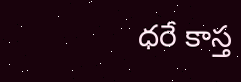ధరే కాస్త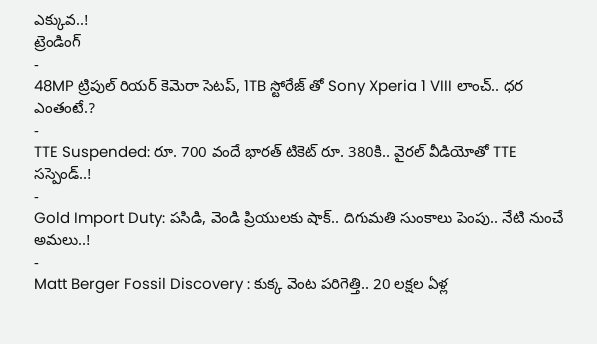ఎక్కువ..!
ట్రెండింగ్
-
48MP ట్రిపుల్ రియర్ కెమెరా సెటప్, 1TB స్టోరేజ్ తో Sony Xperia 1 VIII లాంచ్.. ధర ఎంతంటే.?
-
TTE Suspended: రూ. 700 వందే భారత్ టికెట్ రూ. 380కి.. వైరల్ వీడియోతో TTE సస్పెండ్..!
-
Gold Import Duty: పసిడి, వెండి ప్రియులకు షాక్.. దిగుమతి సుంకాలు పెంపు.. నేటి నుంచే అమలు..!
-
Matt Berger Fossil Discovery : కుక్క వెంట పరిగెత్తి.. 20 లక్షల ఏళ్ల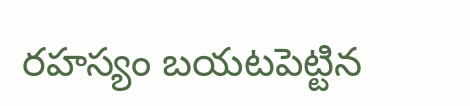రహస్యం బయటపెట్టిన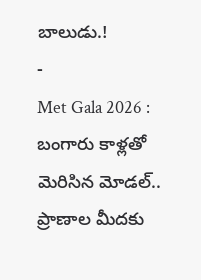బాలుడు.!
-
Met Gala 2026 : బంగారు కాళ్లతో మెరిసిన మోడల్.. ప్రాణాల మీదకు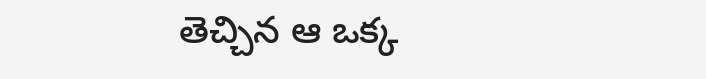తెచ్చిన ఆ ఒక్క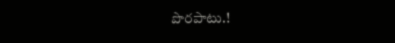పొరపాటు.!